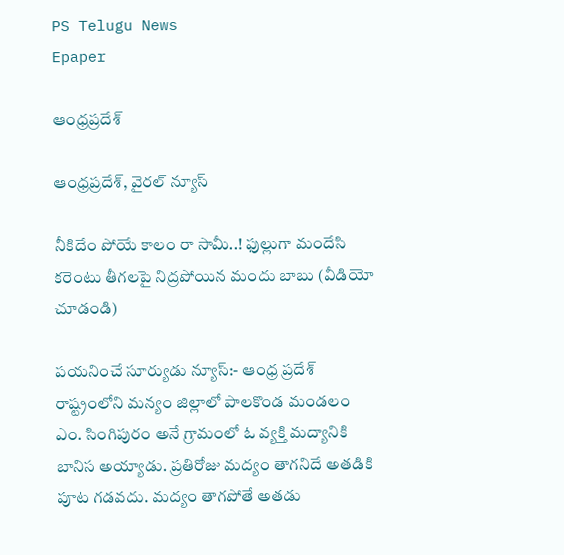PS Telugu News
Epaper

ఆంధ్రప్రదేశ్

ఆంధ్రప్రదేశ్, వైరల్ న్యూస్

నీకిదేం పోయే కాలం రా సామీ..! ఫుల్లుగా మందేసి కరెంటు తీగలపై నిద్రపోయిన మందు బాబు (వీడియో చూడండి)

పయనించే సూర్యుడు న్యూస్:- ఆంధ్ర ప్రదేశ్ రాష్ట్రంలోని మన్యం జిల్లాలో పాలకొండ మండలం ఎం. సింగిపురం అనే గ్రామంలో ఓ వ్యక్తి మద్యానికి బానిస అయ్యాడు. ప్రతిరోజు మద్యం తాగనిదే అతడికి పూట గడవదు. మద్యం తాగపోతే అతడు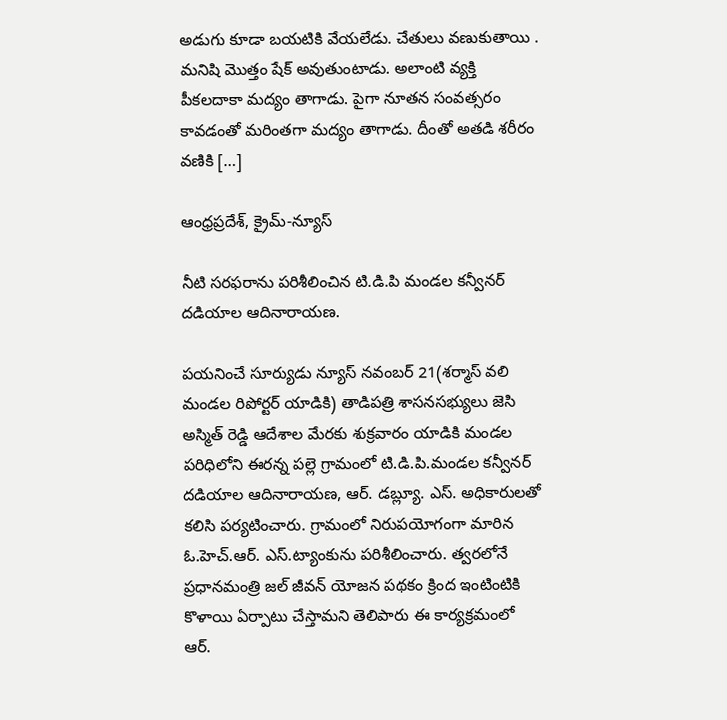అడుగు కూడా బయటికి వేయలేడు. చేతులు వణుకుతాయి . మనిషి మొత్తం షేక్ అవుతుంటాడు. అలాంటి వ్యక్తి పీకలదాకా మద్యం తాగాడు. పైగా నూతన సంవత్సరం కావడంతో మరింతగా మద్యం తాగాడు. దీంతో అతడి శరీరం వణికి […]

ఆంధ్రప్రదేశ్, క్రైమ్-న్యూస్

నీటి సరఫరాను పరిశీలించిన టి.డి.పి మండల కన్వీనర్ దడియాల ఆదినారాయణ.

పయనించే సూర్యుడు న్యూస్ నవంబర్ 21(శర్మాస్ వలి మండల రిపోర్టర్ యాడికి) తాడిపత్రి శాసనసభ్యులు జెసి అస్మిత్ రెడ్డి ఆదేశాల మేరకు శుక్రవారం యాడికి మండల పరిధిలోని ఈరన్న పల్లె గ్రామంలో టి.డి.పి.మండల కన్వీనర్ దడియాల ఆదినారాయణ, ఆర్. డబ్ల్యూ. ఎస్. అధికారులతో కలిసి పర్యటించారు. గ్రామంలో నిరుపయోగంగా మారిన ఓ.హెచ్.ఆర్. ఎస్.ట్యాంకును పరిశీలించారు. త్వరలోనే ప్రధానమంత్రి జల్ జీవన్ యోజన పథకం క్రింద ఇంటింటికి కొళాయి ఏర్పాటు చేస్తామని తెలిపారు ఈ కార్యక్రమంలో ఆర్.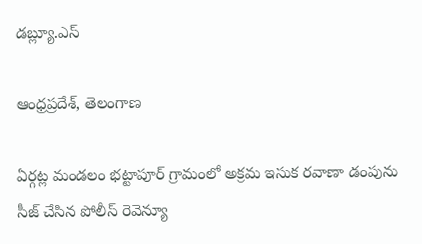డబ్ల్యూ.ఎస్

ఆంధ్రప్రదేశ్, తెలంగాణ

ఏర్గట్ల మండలం భట్టాపూర్ గ్రామంలో అక్రమ ఇసుక రవాణా డంపును సీజ్ చేసిన పోలీస్ రెవెన్యూ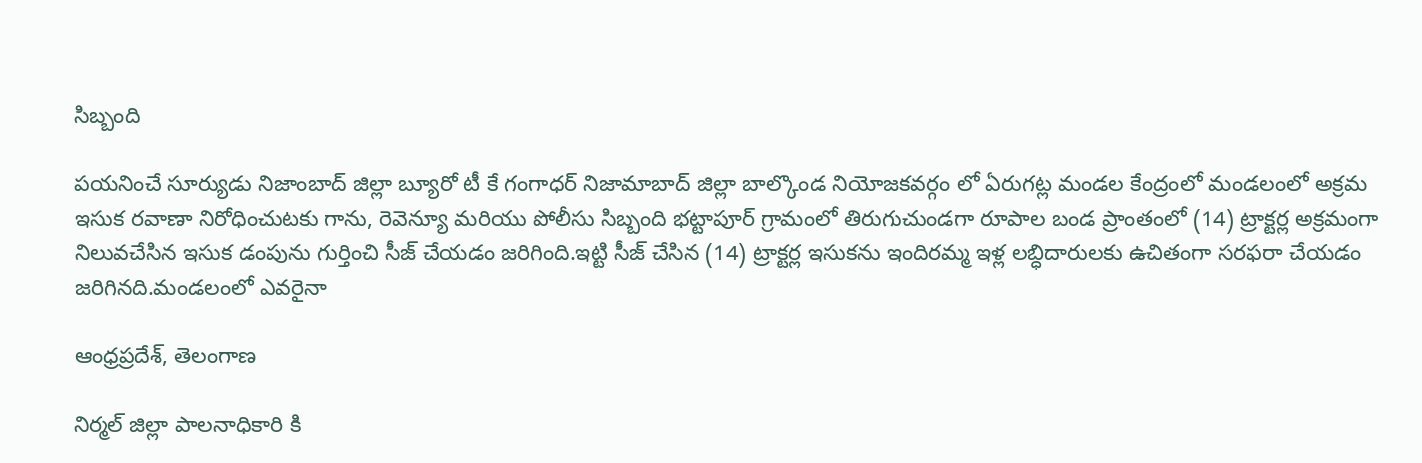సిబ్బంది

పయనించే సూర్యుడు నిజాంబాద్ జిల్లా బ్యూరో టీ కే గంగాధర్ నిజామాబాద్ జిల్లా బాల్కొండ నియోజకవర్గం లో ఏరుగట్ల మండల కేంద్రంలో మండలంలో అక్రమ ఇసుక రవాణా నిరోధించుటకు గాను, రెవెన్యూ మరియు పోలీసు సిబ్బంది భట్టాపూర్ గ్రామంలో తిరుగుచుండగా రూపాల బండ ప్రాంతంలో (14) ట్రాక్టర్ల అక్రమంగా నిలువచేసిన ఇసుక డంపును గుర్తించి సీజ్ చేయడం జరిగింది.ఇట్టి సీజ్ చేసిన (14) ట్రాక్టర్ల ఇసుకను ఇందిరమ్మ ఇళ్ల లబ్ధిదారులకు ఉచితంగా సరఫరా చేయడం జరిగినది.మండలంలో ఎవరైనా

ఆంధ్రప్రదేశ్, తెలంగాణ

నిర్మల్ జిల్లా పాలనాధికారి కి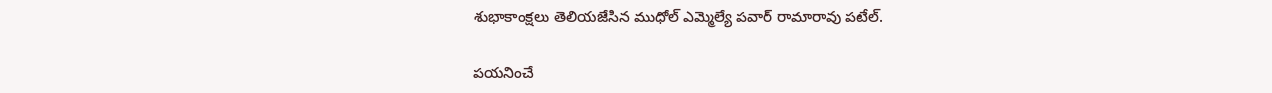శుభాకాంక్షలు తెలియజేసిన ముధోల్ ఎమ్మెల్యే పవార్ రామారావు పటేల్.

పయనించే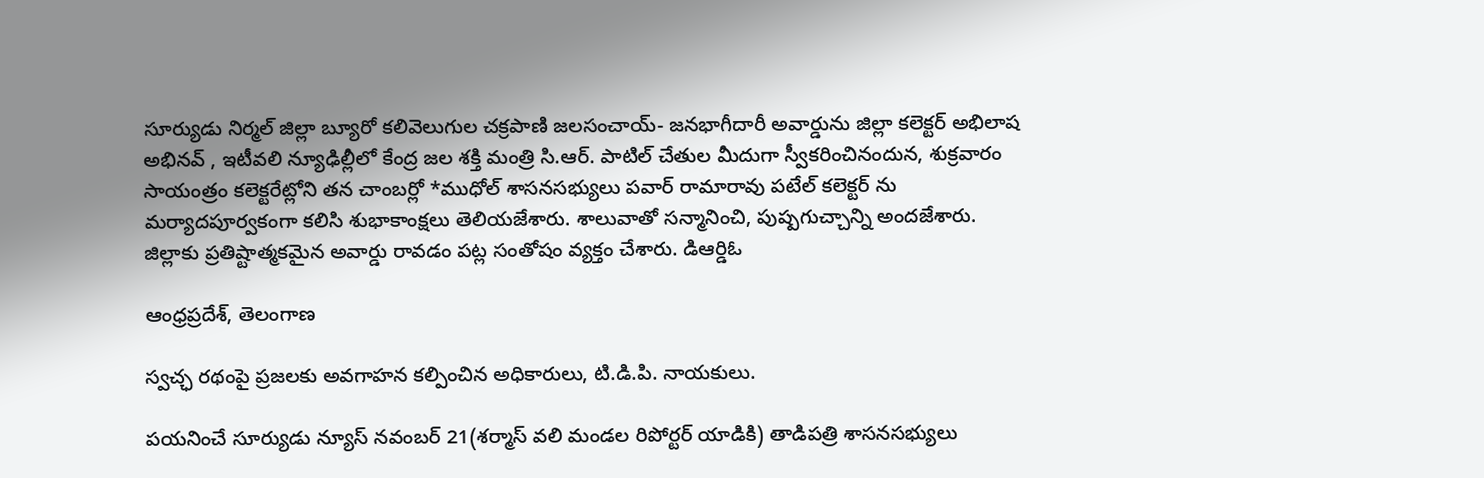సూర్యుడు నిర్మల్ జిల్లా బ్యూరో కలివెలుగుల చక్రపాణి జలసంచాయ్- జనభాగీదారీ అవార్డును జిల్లా కలెక్టర్ అభిలాష అభినవ్ , ఇటీవలి న్యూఢిల్లీలో కేంద్ర జల శక్తి మంత్రి సి.ఆర్. పాటిల్ చేతుల మీదుగా స్వీకరించినందున, శుక్రవారం సాయంత్రం కలెక్టరేట్లోని తన చాంబర్లో *ముధోల్ శాసనసభ్యులు పవార్ రామారావు పటేల్ కలెక్టర్ ను మర్యాదపూర్వకంగా కలిసి శుభాకాంక్షలు తెలియజేశారు. శాలువాతో సన్మానించి, పుష్పగుచ్చాన్ని అందజేశారు. జిల్లాకు ప్రతిష్టాత్మకమైన అవార్డు రావడం పట్ల సంతోషం వ్యక్తం చేశారు. డిఆర్డిఓ

ఆంధ్రప్రదేశ్, తెలంగాణ

స్వచ్ఛ రథంపై ప్రజలకు అవగాహన కల్పించిన అధికారులు, టి.డి.పి. నాయకులు.

పయనించే సూర్యుడు న్యూస్ నవంబర్ 21(శర్మాస్ వలి మండల రిపోర్టర్ యాడికి) తాడిపత్రి శాసనసభ్యులు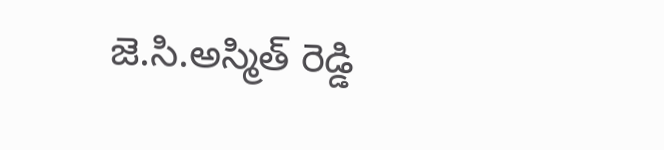జె.సి.అస్మిత్ రెడ్డి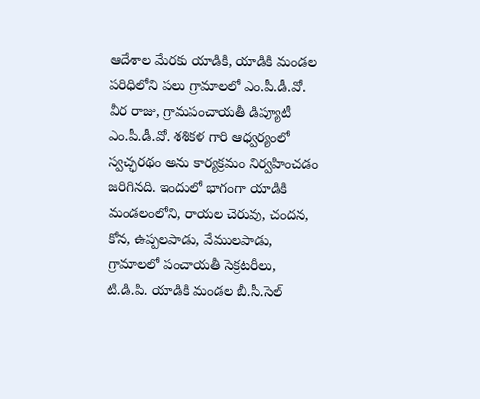ఆదేశాల మేరకు యాడికి, యాడికి మండల పరిధిలోని పలు గ్రామాలలో ఎం.పీ.డీ.వో. వీర రాజు, గ్రామపంచాయతీ డిప్యూటీ ఎం.పీ.డీ.వో. శశికళ గారి ఆధ్వర్యంలో స్వచ్ఛరథం అను కార్యక్రమం నిర్వహించడం జరిగినది. ఇందులో భాగంగా యాడికి మండలంలోని, రాయల చెరువు, చందన, కోన, ఉప్పలపాడు, వేములపాడు, గ్రామాలలో పంచాయతీ సెక్రటరీలు, టి.డి.పి. యాడికి మండల బీ.సీ.సెల్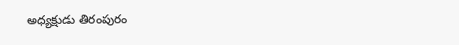అధ్యక్షుడు తిరంపురం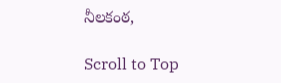నీలకంఠ,

Scroll to Top